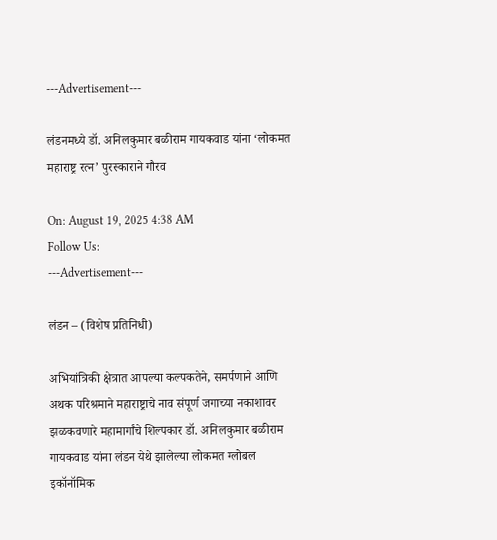---Advertisement---

लंडनमध्ये डॉ. अनिलकुमार बळीराम गायकवाड यांना ‘लोकमत महाराष्ट्र रत्न’ पुरस्काराने गौरव

On: August 19, 2025 4:38 AM
Follow Us:
---Advertisement---

लंडन – (विशेष प्रतिनिधी)

अभियांत्रिकी क्षेत्रात आपल्या कल्पकतेने, समर्पणाने आणि अथक परिश्रमाने महाराष्ट्राचे नाव संपूर्ण जगाच्या नकाशावर झळकवणारे महामार्गांचे शिल्पकार डॉ. अनिलकुमार बळीराम गायकवाड यांना लंडन येथे झालेल्या लोकमत ग्लोबल इकॉनॉमिक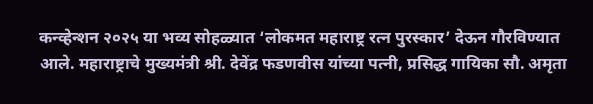कन्व्हेन्शन २०२५ या भव्य सोहळ्यात ‘लोकमत महाराष्ट्र रत्न पुरस्कार’ देऊन गौरविण्यात आले. महाराष्ट्राचे मुख्यमंत्री श्री. देवेंद्र फडणवीस यांच्या पत्नी, प्रसिद्ध गायिका सौ. अमृता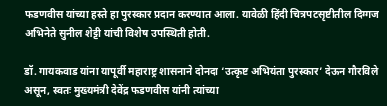फडणवीस यांच्या हस्ते हा पुरस्कार प्रदान करण्यात आला. यावेळी हिंदी चित्रपटसृष्टीतील दिग्गज अभिनेते सुनील शेट्टी यांची विशेष उपस्थिती होती.

डॉ. गायकवाड यांना यापूर्वी महाराष्ट्र शासनाने दोनदा ‘उत्कृष्ट अभियंता पुरस्कार’ देऊन गौरविले असून, स्वतः मुख्यमंत्री देवेंद्र फडणवीस यांनी त्यांच्या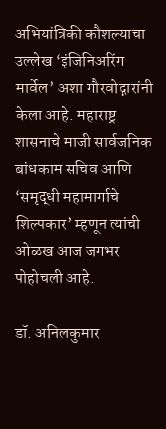अभियांत्रिकी कौशल्याचा उल्लेख ‘इंजिनिअरिंग मार्वेल’ अशा गौरवोद्गारांनी केला आहे. महाराष्ट्र शासनाचे माजी सार्वजनिक बांधकाम सचिव आणि ‘समृद्धी महामार्गाचे शिल्पकार’ म्हणून त्यांची ओळख आज जगभर पोहोचली आहे.

डॉ. अनिलकुमार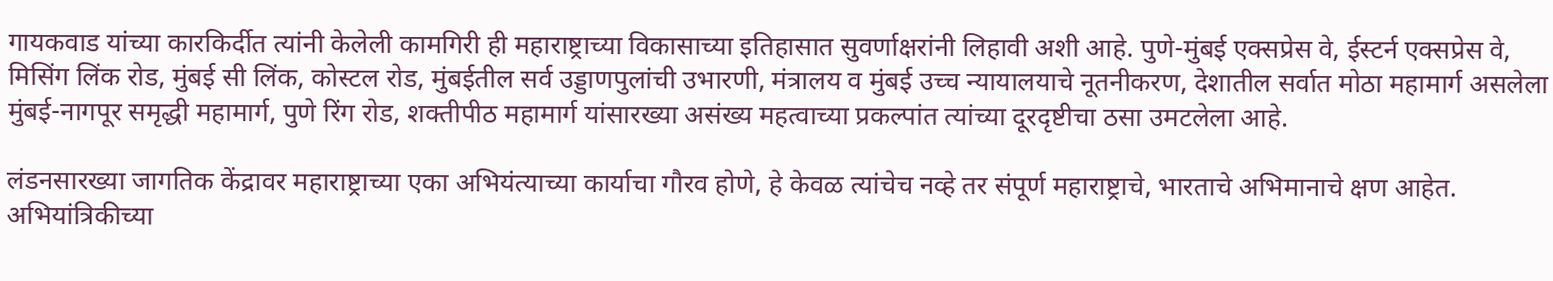गायकवाड यांच्या कारकिर्दीत त्यांनी केलेली कामगिरी ही महाराष्ट्राच्या विकासाच्या इतिहासात सुवर्णाक्षरांनी लिहावी अशी आहे. पुणे-मुंबई एक्सप्रेस वे, ईस्टर्न एक्सप्रेस वे, मिसिंग लिंक रोड, मुंबई सी लिंक, कोस्टल रोड, मुंबईतील सर्व उड्डाणपुलांची उभारणी, मंत्रालय व मुंबई उच्च न्यायालयाचे नूतनीकरण, देशातील सर्वात मोठा महामार्ग असलेला मुंबई-नागपूर समृद्धी महामार्ग, पुणे रिंग रोड, शक्तीपीठ महामार्ग यांसारख्या असंख्य महत्वाच्या प्रकल्पांत त्यांच्या दूरदृष्टीचा ठसा उमटलेला आहे.

लंडनसारख्या जागतिक केंद्रावर महाराष्ट्राच्या एका अभियंत्याच्या कार्याचा गौरव होणे, हे केवळ त्यांचेच नव्हे तर संपूर्ण महाराष्ट्राचे, भारताचे अभिमानाचे क्षण आहेत. अभियांत्रिकीच्या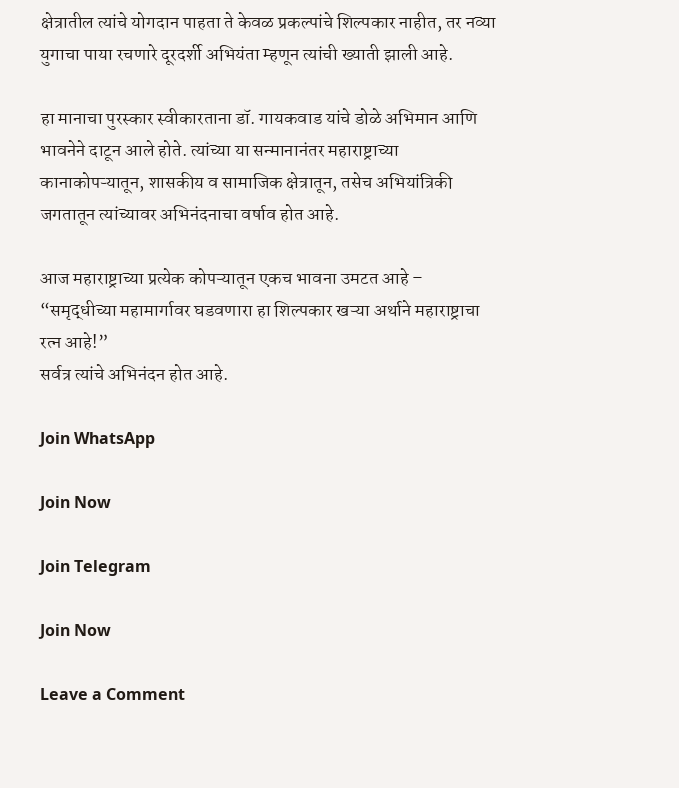क्षेत्रातील त्यांचे योगदान पाहता ते केवळ प्रकल्पांचे शिल्पकार नाहीत, तर नव्या युगाचा पाया रचणारे दूरदर्शी अभियंता म्हणून त्यांची ख्याती झाली आहे.

हा मानाचा पुरस्कार स्वीकारताना डॉ. गायकवाड यांचे डोळे अभिमान आणि भावनेने दाटून आले होते. त्यांच्या या सन्मानानंतर महाराष्ट्राच्या कानाकोपऱ्यातून, शासकीय व सामाजिक क्षेत्रातून, तसेच अभियांत्रिकी जगतातून त्यांच्यावर अभिनंदनाचा वर्षाव होत आहे.

आज महाराष्ट्राच्या प्रत्येक कोपऱ्यातून एकच भावना उमटत आहे –
“समृद्धीच्या महामार्गावर घडवणारा हा शिल्पकार खऱ्या अर्थाने महाराष्ट्राचा रत्न आहे!”
सर्वत्र त्यांचे अभिनंदन होत आहे.

Join WhatsApp

Join Now

Join Telegram

Join Now

Leave a Comment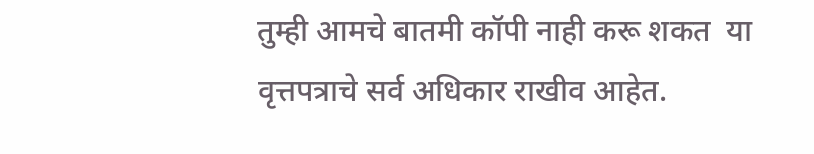तुम्ही आमचे बातमी कॉपी नाही करू शकत  या वृत्तपत्राचे सर्व अधिकार राखीव आहेत.